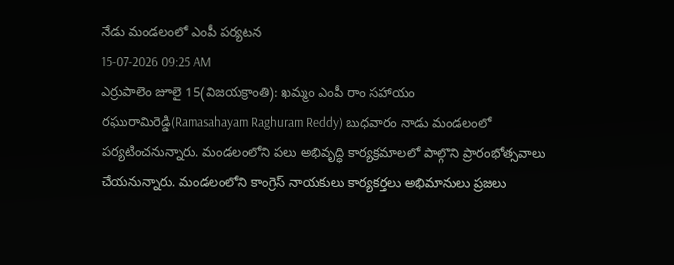నేడు మండలంలో ఎంపీ పర్యటన
15-07-2026 09:25 AM
ఎర్రుపాలెం జూలై 15(విజయక్రాంతి): ఖమ్మం ఎంపీ రాం సహాయం రఘురామిరెడ్డి(Ramasahayam Raghuram Reddy) బుధవారం నాడు మండలంలో పర్యటించనున్నారు. మండలంలోని పలు అభివృద్ధి కార్యక్రమాలలో పాల్గొని ప్రారంభోత్సవాలు చేయనున్నారు. మండలంలోని కాంగ్రెస్ నాయకులు కార్యకర్తలు అభిమానులు ప్రజలు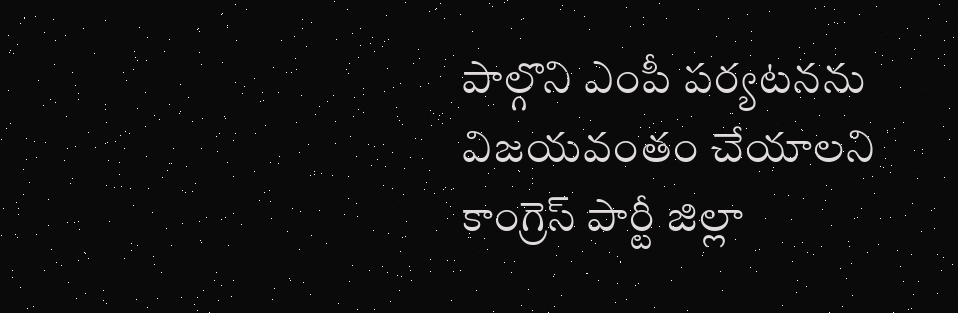పాల్గొని ఎంపీ పర్యటనను విజయవంతం చేయాలని కాంగ్రెస్ పార్టీ జిల్లా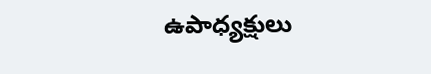ఉపాధ్యక్షులు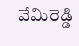వేమిరెడ్డి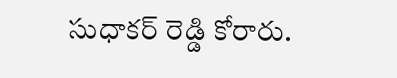సుధాకర్ రెడ్డి కోరారు.